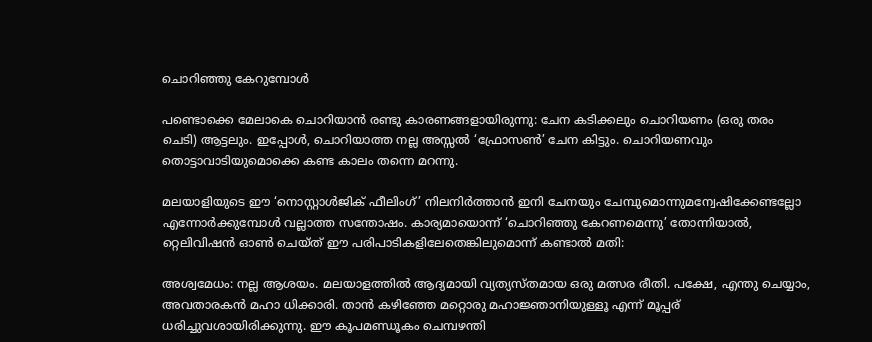ചൊറിഞ്ഞു കേറുമ്പോള്‍

പണ്ടൊക്കെ മേലാകെ ചൊറിയാന്‍ രണ്ടു കാരണങ്ങളായിരുന്നു: ചേന കടിക്കലും ചൊറിയണം (ഒരു തരം ചെടി) ആട്ടലും. ഇപ്പോള്‍, ചൊറിയാത്ത നല്ല അസ്സല്‍ ‘ഫ്രോസണ്‍’ ചേന കിട്ടും. ചൊറിയണവും തൊട്ടാവാടിയുമൊക്കെ കണ്ട കാലം തന്നെ മറന്നു.

മലയാളിയുടെ ഈ ‘നൊസ്റ്റാള്‍ജിക് ഫീലിംഗ്’ നിലനിര്‍ത്താന്‍ ഇനി ചേനയും ചേമ്പുമൊന്നുമന്വേഷിക്കേണ്ടല്ലോ എന്നോര്‍ക്കുമ്പോള്‍ വല്ലാത്ത സന്തോഷം. കാര്യമായൊന്ന് ‘ചൊറിഞ്ഞു കേറണമെന്നു’ തോന്നിയാല്‍, റ്റെലിവിഷന്‍ ഓണ്‍ ചെയ്ത് ഈ പരിപാടികളിലേതെങ്കിലുമൊന്ന് കണ്ടാല്‍ മതി:

അശ്വമേധം: നല്ല ആശയം. മലയാളത്തില്‍ ആദ്യമായി വ്യത്യസ്തമായ ഒരു മത്സര രീതി. പക്ഷേ, എന്തു ചെയ്യാം, അവതാരകന്‍ മഹാ ധിക്കാരി. താന്‍ കഴിഞ്ഞേ മറ്റൊരു മഹാജ്ഞാനിയുള്ളൂ എന്ന് മൂപ്പര് ധരിച്ചുവശായിരിക്കുന്നു. ഈ കൂപമണ്ഡൂകം ചെമ്പഴന്തി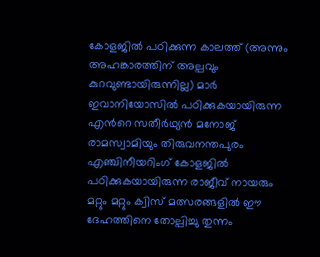കോളജില്‍ പഠിക്കുന്ന കാലത്ത് (അന്നും അഹങ്കാരത്തിന് അല്പവും കുറവുണ്ടായിരുന്നില്ല) മാര്‍ ഇവാനിയോസില്‍ പഠിക്കുകയായിരുന്ന എന്‍റെ സതീര്‍ഥ്യന്‍ മനോജ് രാമസ്വാമിയും തിരുവനന്തപുരം എഞ്ചിനീയറിംഗ് കോളജില്‍ പഠിക്കുകയായിരുന്ന രാജീവ് നായരും മറ്റും മറ്റും ക്വിസ് മത്സരങ്ങളില്‍ ഈ ദേഹത്തിനെ തോല്പിച്ചു തുന്നം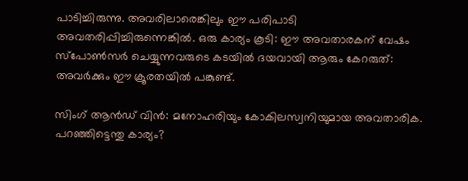പാടിച്ചിരുന്നു. അവരിലാരെങ്കിലും ഈ പരിപാടി അവതരിപ്പിച്ചിരുന്നെങ്കില്‍. ഒരു കാര്യം കൂടി: ഈ അവതാരകന് വേഷം സ്പോണ്‍സര്‍ ചെയ്യുന്നവരുടെ കടയില്‍ ദയവായി ആരും കേറരുത്: അവര്‍ക്കും ഈ ക്രൂരതയില്‍ പങ്കുണ്ട്.

സിംഗ് ആന്‍ഡ് വിന്‍: മനോഹരിയും കോകിലസ്വനിയുമായ അവതാരിക. പറഞ്ഞിട്ടെന്തു കാര്യം?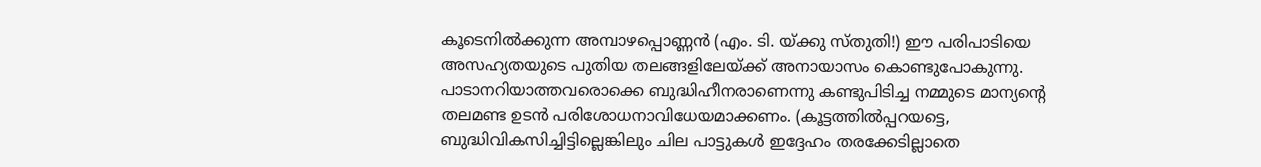കൂടെനില്‍ക്കുന്ന അമ്പാഴപ്പൊണ്ണന്‍ (എം. ടി. യ്ക്കു സ്തുതി!) ഈ പരിപാടിയെ അസഹ്യതയുടെ പുതിയ തലങ്ങളിലേയ്ക്ക് അനായാസം കൊണ്ടുപോകുന്നു. പാടാനറിയാത്തവരൊക്കെ ബുദ്ധിഹീനരാണെന്നു കണ്ടുപിടിച്ച നമ്മുടെ മാന്യന്‍റെ തലമണ്ട ഉടന്‍ പരിശോധനാവിധേയമാക്കണം. (കൂട്ടത്തില്‍പ്പറയട്ടെ, ബുദ്ധിവികസിച്ചിട്ടില്ലെങ്കിലും ചില പാട്ടുകള്‍ ഇദ്ദേഹം തരക്കേടില്ലാതെ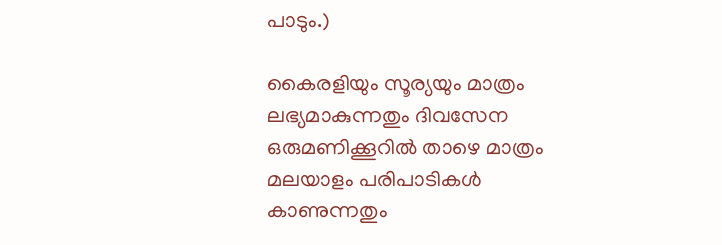പാടും.)

കൈരളിയും സൂര്യയും മാത്രം ലഭ്യമാകുന്നതും ദിവസേന ഒരുമണിക്കൂറില്‍ താഴെ മാത്രം മലയാളം പരിപാടികള്‍ കാണുന്നതും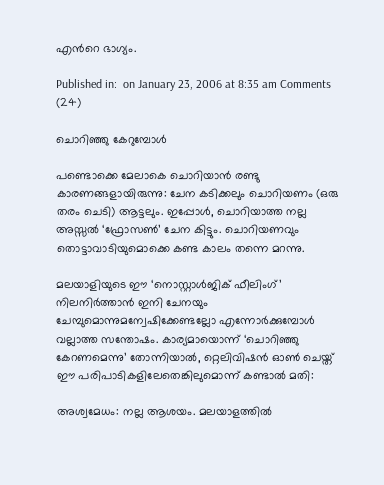എന്‍റെ ഭാഗ്യം.

Published in:  on January 23, 2006 at 8:35 am Comments (24)

ചൊറിഞ്ഞു കേറുമ്പോള്‍

പണ്ടൊക്കെ മേലാകെ ചൊറിയാന്‍ രണ്ടു കാരണങ്ങളായിരുന്നു: ചേന കടിക്കലും ചൊറിയണം (ഒരു തരം ചെടി) ആട്ടലും. ഇപ്പോള്‍, ചൊറിയാത്ത നല്ല അസ്സല്‍ ‘ഫ്രോസണ്‍’ ചേന കിട്ടും. ചൊറിയണവും തൊട്ടാവാടിയുമൊക്കെ കണ്ട കാലം തന്നെ മറന്നു.

മലയാളിയുടെ ഈ ‘നൊസ്റ്റാള്‍ജിക് ഫീലിംഗ്’ നിലനിര്‍ത്താന്‍ ഇനി ചേനയും ചേമ്പുമൊന്നുമന്വേഷിക്കേണ്ടല്ലോ എന്നോര്‍ക്കുമ്പോള്‍ വല്ലാത്ത സന്തോഷം. കാര്യമായൊന്ന് ‘ചൊറിഞ്ഞു കേറണമെന്നു’ തോന്നിയാല്‍, റ്റെലിവിഷന്‍ ഓണ്‍ ചെയ്ത് ഈ പരിപാടികളിലേതെങ്കിലുമൊന്ന് കണ്ടാല്‍ മതി:

അശ്വമേധം: നല്ല ആശയം. മലയാളത്തില്‍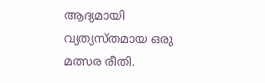ആദ്യമായി വ്യത്യസ്തമായ ഒരു മത്സര രീതി.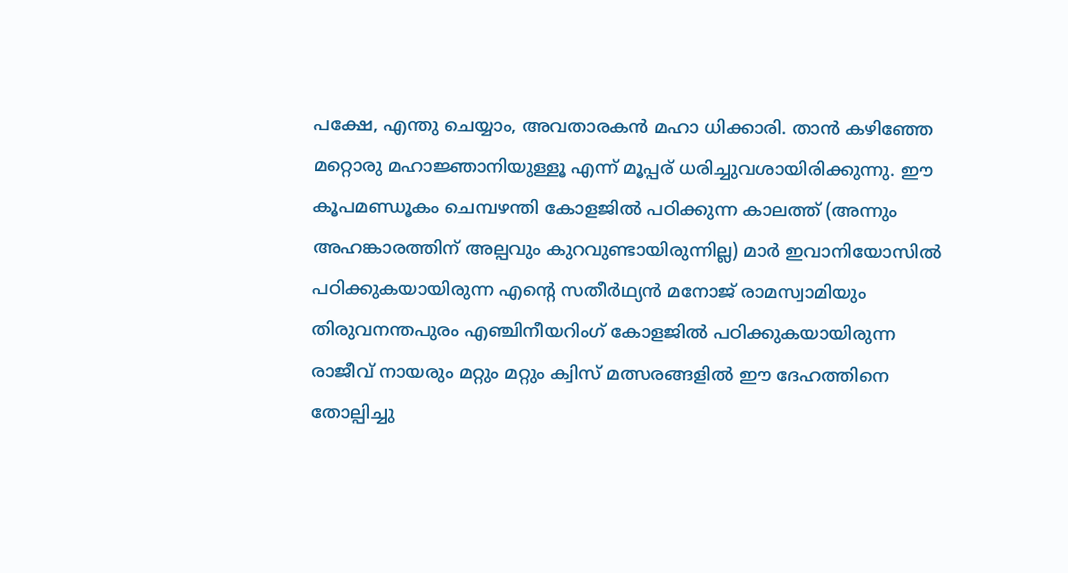പക്ഷേ, എന്തു ചെയ്യാം, അവതാരകന്‍ മഹാ ധിക്കാരി. താന്‍ കഴിഞ്ഞേ മറ്റൊരു മഹാജ്ഞാനിയുള്ളൂ എന്ന് മൂപ്പര് ധരിച്ചുവശായിരിക്കുന്നു. ഈ കൂപമണ്ഡൂകം ചെമ്പഴന്തി കോളജില്‍ പഠിക്കുന്ന കാലത്ത് (അന്നും അഹങ്കാരത്തിന് അല്പവും കുറവുണ്ടായിരുന്നില്ല) മാര്‍ ഇവാനിയോസില്‍ പഠിക്കുകയായിരുന്ന എന്‍റെ സതീര്‍ഥ്യന്‍ മനോജ് രാമസ്വാമിയും തിരുവനന്തപുരം എഞ്ചിനീയറിംഗ് കോളജില്‍ പഠിക്കുകയായിരുന്ന രാജീവ് നായരും മറ്റും മറ്റും ക്വിസ് മത്സരങ്ങളില്‍ ഈ ദേഹത്തിനെ തോല്പിച്ചു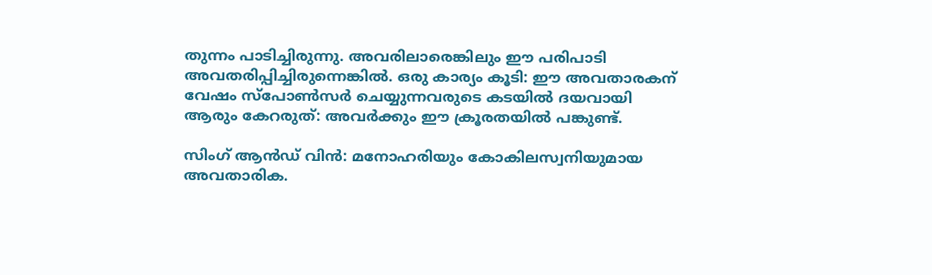തുന്നം പാടിച്ചിരുന്നു. അവരിലാരെങ്കിലും ഈ പരിപാടി അവതരിപ്പിച്ചിരുന്നെങ്കില്‍. ഒരു കാര്യം കൂടി: ഈ അവതാരകന് വേഷം സ്പോണ്‍സര്‍ ചെയ്യുന്നവരുടെ കടയില്‍ ദയവായി ആരും കേറരുത്: അവര്‍ക്കും ഈ ക്രൂരതയില്‍ പങ്കുണ്ട്.

സിംഗ് ആന്‍ഡ് വിന്‍: മനോഹരിയും കോകിലസ്വനിയുമായ അവതാരിക.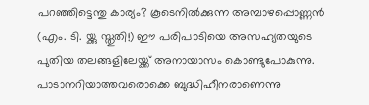പറഞ്ഞിട്ടെന്തു കാര്യം? കൂടെനില്‍ക്കുന്ന അമ്പാഴപ്പൊണ്ണന്‍ (എം. ടി. യ്ക്കു സ്തുതി!) ഈ പരിപാടിയെ അസഹ്യതയുടെ പുതിയ തലങ്ങളിലേയ്ക്ക് അനായാസം കൊണ്ടുപോകുന്നു. പാടാനറിയാത്തവരൊക്കെ ബുദ്ധിഹീനരാണെന്നു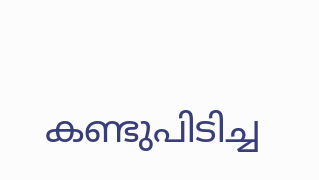കണ്ടുപിടിച്ച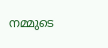നമ്മുടെ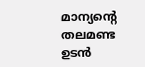മാന്യന്‍റെ തലമണ്ട ഉടന്‍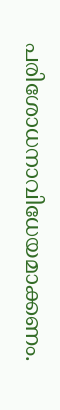പരിശോധനാവിധേയമാക്കണം.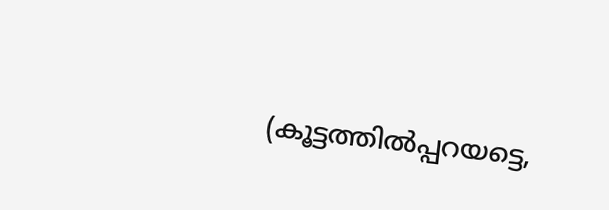(കൂട്ടത്തില്‍പ്പറയട്ടെ,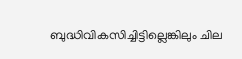ബുദ്ധിവികസിച്ചിട്ടില്ലെങ്കിലും ചില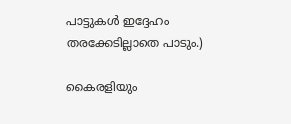പാട്ടുകള്‍ ഇദ്ദേഹം തരക്കേടില്ലാതെ പാടും.)

കൈരളിയും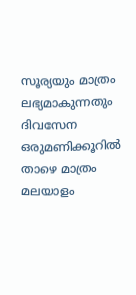സൂര്യയും മാത്രം ലഭ്യമാകുന്നതും ദിവസേന ഒരുമണിക്കൂറില്‍ താഴെ മാത്രം മലയാളം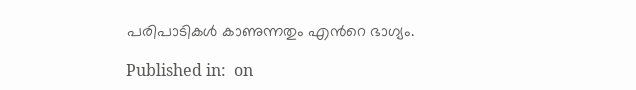പരിപാടികള്‍ കാണുന്നതും എന്‍റെ ഭാഗ്യം.

Published in:  on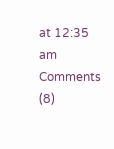at 12:35 am Comments (8)